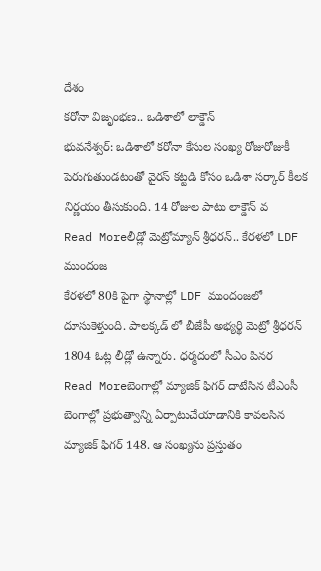దేశం
కరోనా విజృంభణ.. ఒడిశాలో లాక్డౌన్
భువనేశ్వర్: ఒడిశాలో కరోనా కేసుల సంఖ్య రోజురోజుకీ పెరుగుతుండటంతో వైరస్ కట్టడి కోసం ఒడిశా సర్కార్ కీలక నిర్ణయం తీసుకుంది. 14 రోజుల పాటు లాక్డౌన్ వ
Read Moreలీడ్లో మెట్రోమ్యాన్ శ్రీధరన్.. కేరళలో LDF ముందంజ
కేరళలో 80కి పైగా స్థానాల్లో LDF ముందంజలో దూసుకెళ్తుంది. పాలక్కడ్ లో బీజేపీ అభ్యర్థి మెట్రో శ్రీధరన్ 1804 ఓట్ల లీడ్లో ఉన్నారు. ధర్మదంలో సీఎం పినర
Read Moreబెంగాల్లో మ్యాజిక్ ఫిగర్ దాటేసిన టీఎంసీ
బెంగాల్లో ప్రభుత్వాన్ని ఏర్పాటుచేయాడానికి కావలసిన మ్యాజిక్ ఫిగర్ 148. ఆ సంఖ్యను ప్రస్తుతం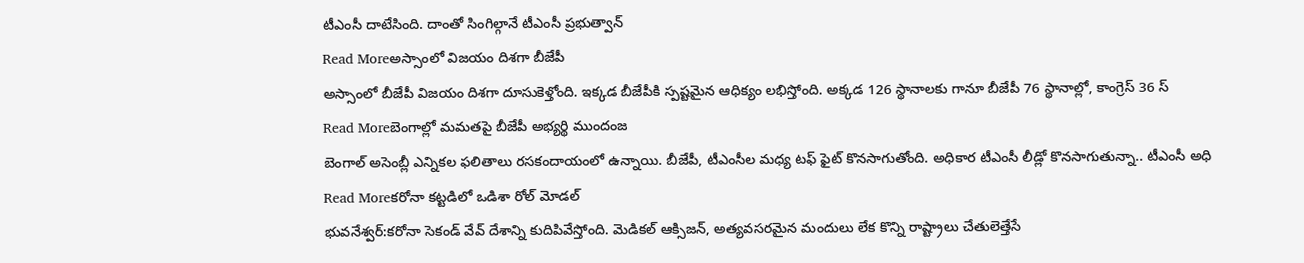టీఎంసీ దాటేసింది. దాంతో సింగిల్గానే టీఎంసీ ప్రభుత్వాన్
Read Moreఅస్సాంలో విజయం దిశగా బీజేపీ
అస్సాంలో బీజేపీ విజయం దిశగా దూసుకెళ్తోంది. ఇక్కడ బీజేపీకి స్పష్టమైన ఆధిక్యం లభిస్తోంది. అక్కడ 126 స్థానాలకు గానూ బీజేపీ 76 స్థానాల్లో, కాంగ్రెస్ 36 స్
Read Moreబెంగాల్లో మమతపై బీజేపీ అభ్యర్థి ముందంజ
బెంగాల్ అసెంబ్లీ ఎన్నికల ఫలితాలు రసకందాయంలో ఉన్నాయి. బీజేపీ, టీఎంసీల మధ్య టఫ్ ఫైట్ కొనసాగుతోంది. అధికార టీఎంసీ లీడ్లో కొనసాగుతున్నా.. టీఎంసీ అధి
Read Moreకరోనా కట్టడిలో ఒడిశా రోల్ మోడల్
భువనేశ్వర్:కరోనా సెకండ్ వేవ్ దేశాన్ని కుదిపివేస్తోంది. మెడికల్ ఆక్సిజన్, అత్యవసరమైన మందులు లేక కొన్ని రాష్ట్రాలు చేతులెత్తేసే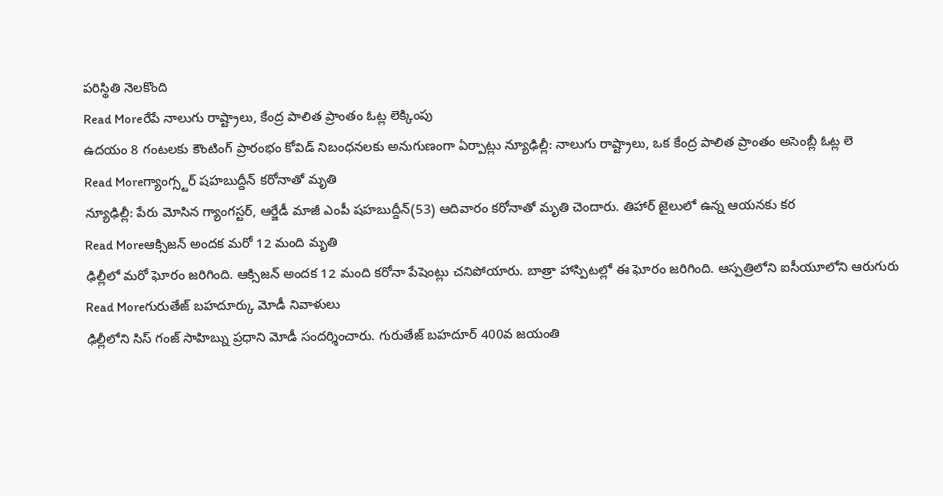పరిస్థితి నెలకొంది
Read Moreరేపే నాలుగు రాష్ట్రాలు, కేంద్ర పాలిత ప్రాంతం ఓట్ల లెక్కింపు
ఉదయం 8 గంటలకు కౌంటింగ్ ప్రారంభం కోవిడ్ నిబంధనలకు అనుగుణంగా ఏర్పాట్లు న్యూఢిల్లీ: నాలుగు రాష్ట్రాలు, ఒక కేంద్ర పాలిత ప్రాంతం అసెంబ్లీ ఓట్ల లె
Read Moreగ్యాంగ్స్టర్ షహబుద్దీన్ కరోనాతో మృతి
న్యూఢిల్లీ: పేరు మోసిన గ్యాంగస్టర్, ఆర్జేడీ మాజీ ఎంపీ షహబుద్దీన్(53) ఆదివారం కరోనాతో మృతి చెందారు. తిహార్ జైలులో ఉన్న ఆయనకు కర
Read Moreఆక్సిజన్ అందక మరో 12 మంది మృతి
ఢిల్లీలో మరో ఘోరం జరిగింది. ఆక్సిజన్ అందక 12 మంది కరోనా పేషెంట్లు చనిపోయారు. బాత్రా హాస్పిటల్లో ఈ ఘోరం జరిగింది. ఆస్పత్రిలోని ఐసీయూలోని ఆరుగురు
Read Moreగురుతేజ్ బహదూర్కు మోడీ నివాళులు
ఢిల్లీలోని సిస్ గంజ్ సాహిబ్ను ప్రధాని మోడీ సందర్శించారు. గురుతేజ్ బహదూర్ 400వ జయంతి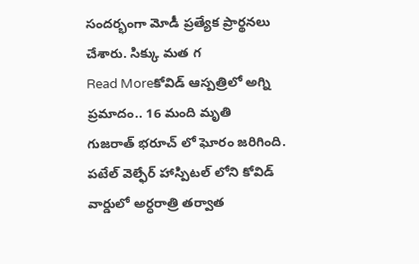సందర్భంగా మోడీ ప్రత్యేక ప్రార్థనలు చేశారు. సిక్కు మత గ
Read Moreకోవిడ్ ఆస్పత్రిలో అగ్ని ప్రమాదం.. 16 మంది మృతి
గుజరాత్ భరూచ్ లో ఘోరం జరిగింది. పటేల్ వెల్ఫేర్ హాస్పిటల్ లోని కోవిడ్ వార్డులో అర్ధరాత్రి తర్వాత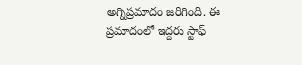అగ్నిప్రమాదం జరిగింది. ఈ ప్రమాదంలో ఇద్దరు స్టాఫ్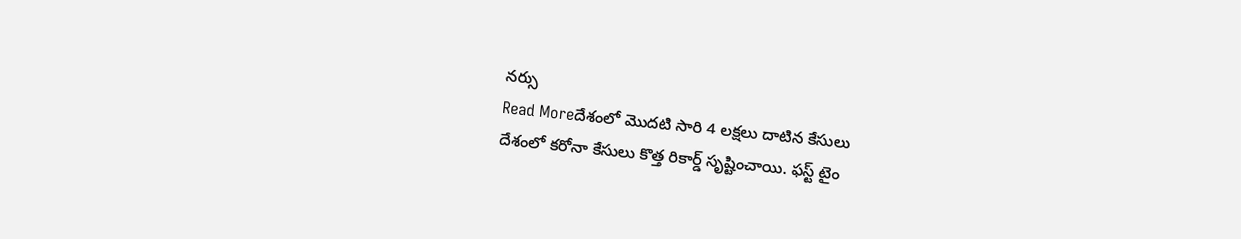నర్సు
Read Moreదేశంలో మొదటి సారి 4 లక్షలు దాటిన కేసులు
దేశంలో కరోనా కేసులు కొత్త రికార్డ్ సృష్టించాయి. ఫస్ట్ టైం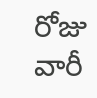రోజు వారీ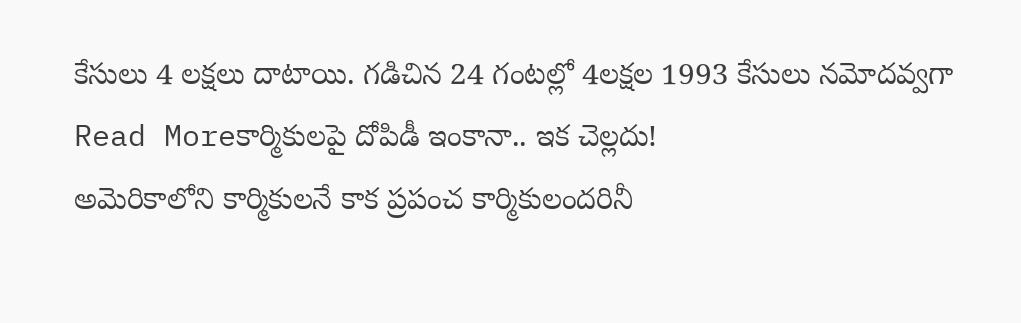కేసులు 4 లక్షలు దాటాయి. గడిచిన 24 గంటల్లో 4లక్షల 1993 కేసులు నమోదవ్వగా
Read Moreకార్మికులపై దోపిడీ ఇంకానా.. ఇక చెల్లదు!
అమెరికాలోని కార్మికులనే కాక ప్రపంచ కార్మికులందరినీ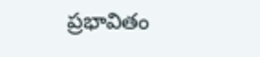ప్రభావితం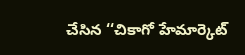చేసిన ‘‘చికాగో హేమార్కెట్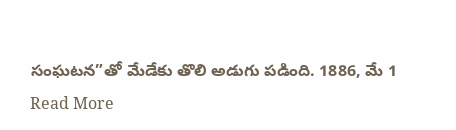సంఘటన”తో మేడేకు తొలి అడుగు పడింది. 1886, మే 1
Read More